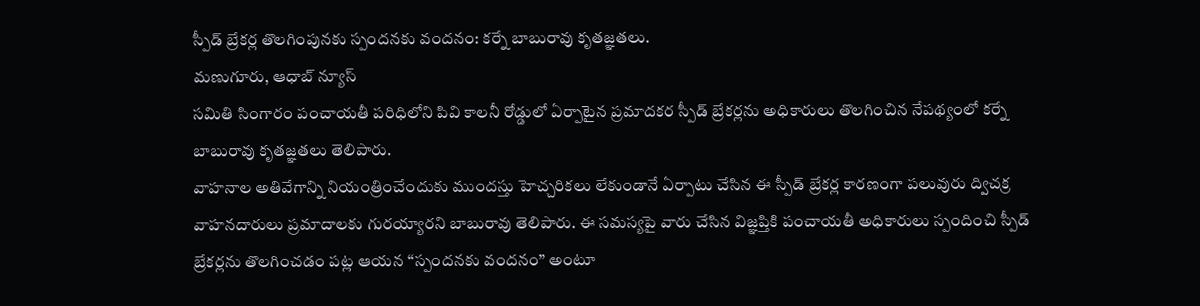స్పీడ్ బ్రేకర్ల తొలగింపునకు స్పందనకు వందనం: కర్నే బాబురావు కృతజ్ఞతలు.
మణుగూరు, ఆధాబ్ న్యూస్
సమితి సింగారం పంచాయతీ పరిధిలోని పివి కాలనీ రోడ్డులో ఏర్పాటైన ప్రమాదకర స్పీడ్ బ్రేకర్లను అధికారులు తొలగించిన నేపథ్యంలో కర్నే బాబురావు కృతజ్ఞతలు తెలిపారు.
వాహనాల అతివేగాన్ని నియంత్రించేందుకు ముందస్తు హెచ్చరికలు లేకుండానే ఏర్పాటు చేసిన ఈ స్పీడ్ బ్రేకర్ల కారణంగా పలువురు ద్విచక్ర వాహనదారులు ప్రమాదాలకు గురయ్యారని బాబురావు తెలిపారు. ఈ సమస్యపై వారు చేసిన విజ్ఞప్తికి పంచాయతీ అధికారులు స్పందించి స్పీడ్ బ్రేకర్లను తొలగించడం పట్ల ఆయన “స్పందనకు వందనం” అంటూ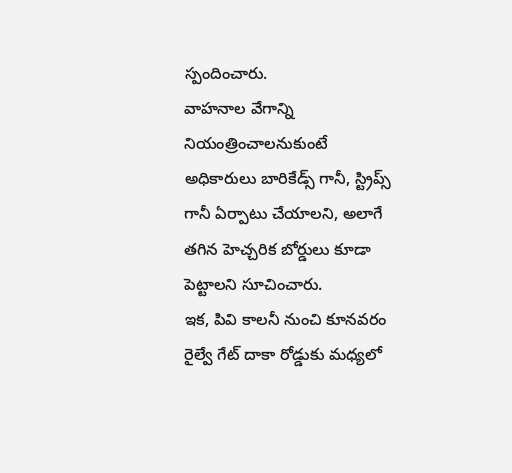స్పందించారు.
వాహనాల వేగాన్ని నియంత్రించాలనుకుంటే అధికారులు బారికేడ్స్ గానీ, స్ట్రిప్స్ గానీ ఏర్పాటు చేయాలని, అలాగే తగిన హెచ్చరిక బోర్డులు కూడా పెట్టాలని సూచించారు.
ఇక, పివి కాలనీ నుంచి కూనవరం రైల్వే గేట్ దాకా రోడ్డుకు మధ్యలో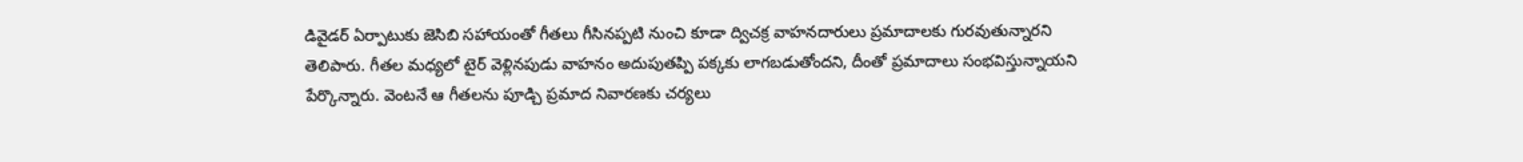డివైడర్ ఏర్పాటుకు జెసిబి సహాయంతో గీతలు గీసినప్పటి నుంచి కూడా ద్విచక్ర వాహనదారులు ప్రమాదాలకు గురవుతున్నారని తెలిపారు. గీతల మధ్యలో టైర్ వెళ్లినపుడు వాహనం అదుపుతప్పి పక్కకు లాగబడుతోందని, దీంతో ప్రమాదాలు సంభవిస్తున్నాయని పేర్కొన్నారు. వెంటనే ఆ గీతలను పూడ్చి ప్రమాద నివారణకు చర్యలు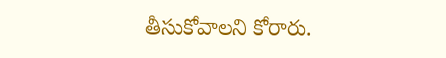తీసుకోవాలని కోరారు.